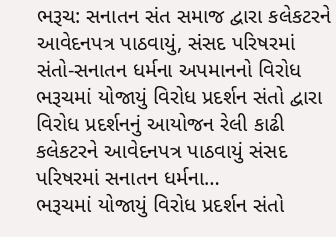ભરૂચ: સનાતન સંત સમાજ દ્વારા કલેકટરને આવેદનપત્ર પાઠવાયું, સંસદ પરિષરમાં સંતો-સનાતન ધર્મના અપમાનનો વિરોધ
ભરૂચમાં યોજાયું વિરોધ પ્રદર્શન સંતો દ્વારા વિરોધ પ્રદર્શનનું આયોજન રેલી કાઢી કલેકટરને આવેદનપત્ર પાઠવાયું સંસદ પરિષરમાં સનાતન ધર્મના…
ભરૂચમાં યોજાયું વિરોધ પ્રદર્શન સંતો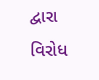દ્વારા વિરોધ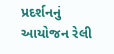પ્રદર્શનનું આયોજન રેલી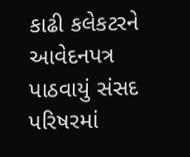કાઢી કલેકટરને આવેદનપત્ર પાઠવાયું સંસદ પરિષરમાં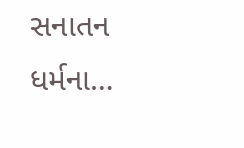સનાતન ધર્મના…